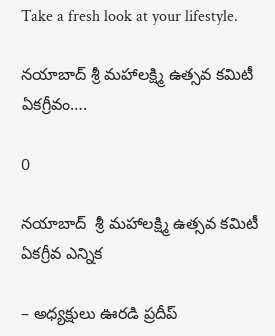Take a fresh look at your lifestyle.

నయాబాద్ శ్రీ మహాలక్ష్మి ఉత్సవ కమిటీ ఏకగ్రీవం….

0

నయాబాద్  శ్రీ మహాలక్ష్మి ఉత్సవ కమిటీ ఏకగ్రీవ ఎన్నిక

– అధ్యక్షులు ఊరడి ప్రదీప్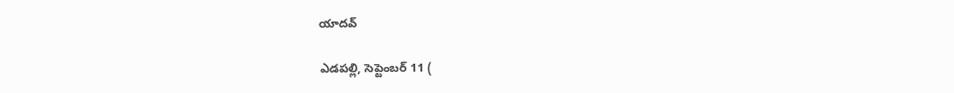యాదవ్

ఎడపల్లి, సెప్టెంబర్ 11 (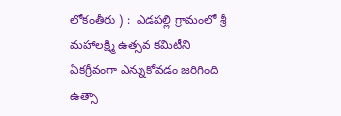లోకంతీరు ) :  ఎడపల్లి గ్రామంలో శ్రీ మహాలక్ష్మి ఉత్సవ కమిటీని ఏకగ్రీవంగా ఎన్నుకోవడం జరిగింది ఉత్సా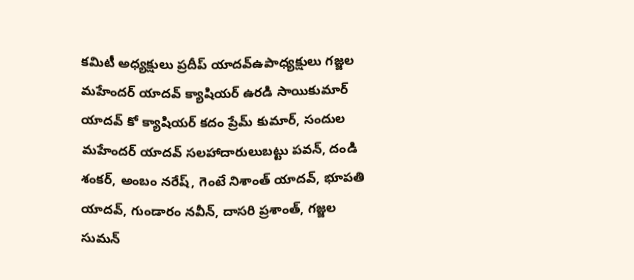కమిటీ అధ్యక్షులు ప్రదీప్ యాదవ్ఉపాధ్యక్షులు గజ్జల మహేందర్ యాదవ్ క్యాషియర్ ఉరడి సాయికుమార్ యాదవ్ కో క్యాషియర్ కదం ప్రేమ్ కుమార్, సందుల మహేందర్ యాదవ్ సలహాదారులుబట్టు పవన్, దండి శంకర్, అంబం నరేష్, గెంటే నిశాంత్ యాదవ్, భూపతి యాదవ్, గుండారం నవీన్, దాసరి ప్రశాంత్, గజ్జల సుమన్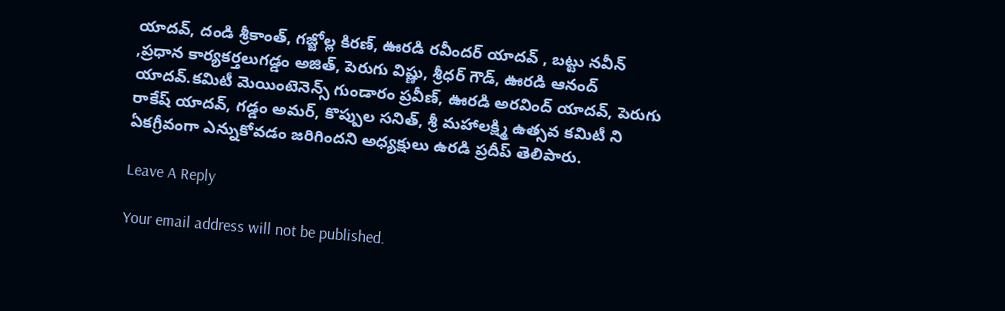యాదవ్, దండి శ్రీకాంత్, గజ్జోల్ల కిరణ్, ఊరడి రవీందర్ యాదవ్ , బట్టు నవీన్ ,ప్రధాన కార్యకర్తలుగడ్డం అజిత్, పెరుగు విష్ణు, శ్రీధర్ గౌడ్, ఊరడి ఆనంద్ యాదవ్.కమిటీ మెయింటెనెన్స్ గుండారం ప్రవీణ్, ఊరడి అరవింద్ యాదవ్, పెరుగు రాకేష్ యాదవ్, గడ్డం అమర్, కొప్పుల సనిత్, శ్రీ మహాలక్ష్మి ఉత్సవ కమిటీ ని ఏకగ్రీవంగా ఎన్నుకోవడం జరిగిందని అధ్యక్షులు ఉరడి ప్రదీప్ తెలిపారు.

Leave A Reply

Your email address will not be published.